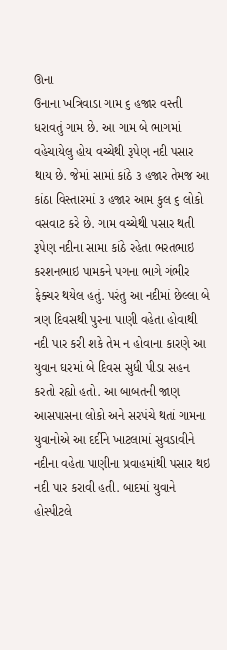ઊના
ઉનાના ખત્રિવાડા ગામ ૬ હજાર વસ્તી ધરાવતું ગામ છે. આ ગામ બે ભાગમાં વહેચાયેલુ હોય વચ્ચેથી રૂપેણ નદી પસાર થાય છે. જેમાં સામાં કાંઠે ૩ હજાર તેમજ આ કાંઠા વિસ્તારમાં ૩ હજાર આમ કુલ ૬ લોકો વસવાટ કરે છે. ગામ વચ્ચેથી પસાર થતી રૂપેણ નદીના સામા કાંઠે રહેતા ભરતભાઇ કરશનભાઇ પામકને પગના ભાગે ગંભીર ફેક્ચર થયેલ હતું. પરંતુ આ નદીમાં છેલ્લા બે ત્રણ દિવસથી પુરના પાણી વહેતા હોવાથી નદી પાર કરી શકે તેમ ન હોવાના કારણે આ યુવાન ઘરમાં બે દિવસ સુધી પીડા સહન કરતો રહ્યો હતો. આ બાબતની જાણ આસપાસના લોકો અને સરપંચે થતાં ગામના યુવાનોએ આ દર્દીને ખાટલામાં સુવડાવીને નદીના વહેતા પાણીના પ્રવાહમાંથી પસાર થઇ નદી પાર કરાવી હતી. બાદમાં યુવાને હોસ્પીટલે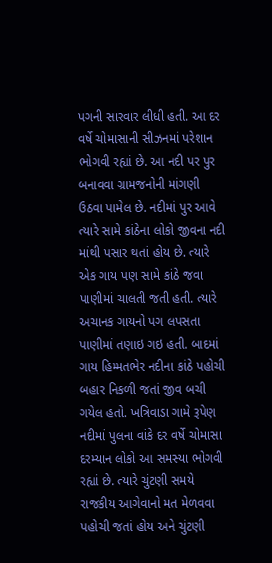પગની સારવાર લીધી હતી. આ દર વર્ષે ચોમાસાની સીઝનમાં પરેશાન ભોગવી રહ્યાં છે. આ નદી પર પુર બનાવવા ગ્રામજનોની માંગણી ઉઠવા પામેલ છે. નદીમાં પુર આવે ત્યારે સામે કાંઠેના લોકો જીવના નદી માંથી પસાર થતાં હોય છે. ત્યારે એક ગાય પણ સામે કાંઠે જવા પાણીમાં ચાલતી જતી હતી. ત્યારે અચાનક ગાયનો પગ લપસતા પાણીમાં તણાઇ ગઇ હતી. બાદમાં ગાય હિમ્મતભેર નદીના કાંઠે પહોચી બહાર નિકળી જતાં જીવ બચી ગયેલ હતો. ખત્રિવાડા ગામે રૂપેણ નદીમાં પુલના વાંકે દર વર્ષે ચોમાસા દરમ્યાન લોકો આ સમસ્યા ભોગવી રહ્યાં છે. ત્યારે ચુંટણી સમયે રાજકીય આગેવાનો મત મેળવવા પહોચી જતાં હોય અને ચુંટણી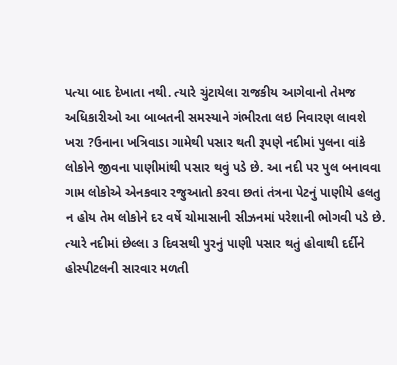પત્યા બાદ દેખાતા નથી. ત્યારે ચુંટાયેલા રાજકીય આગેવાનો તેમજ અધિકારીઓ આ બાબતની સમસ્યાને ગંભીરતા લઇ નિવારણ લાવશે ખરા ?ઉનાના ખત્રિવાડા ગામેથી પસાર થતી રૂપણે નદીમાં પુલના વાંકે લોકોને જીવના પાણીમાંથી પસાર થવું પડે છે. આ નદી પર પુલ બનાવવા ગામ લોકોએ એનકવાર રજુઆતો કરવા છતાં તંત્રના પેટનું પાણીયે હલતુ ન હોય તેમ લોકોને દર વર્ષે ચોમાસાની સીઝનમાં પરેશાની ભોગવી પડે છે. ત્યારે નદીમાં છેલ્લા ૩ દિવસથી પુરનું પાણી પસાર થતું હોવાથી દર્દીને હોસ્પીટલની સારવાર મળતી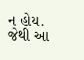ન હોય. જેથી આ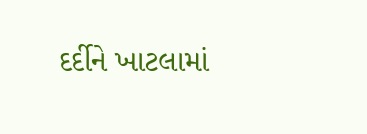દર્દીને ખાટલામાં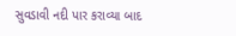સુવડાવી નદી પાર કરાવ્યા બાદ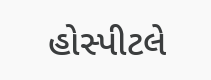હોસ્પીટલે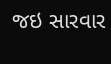જઇ સારવાર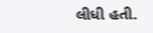લીધી હતી.